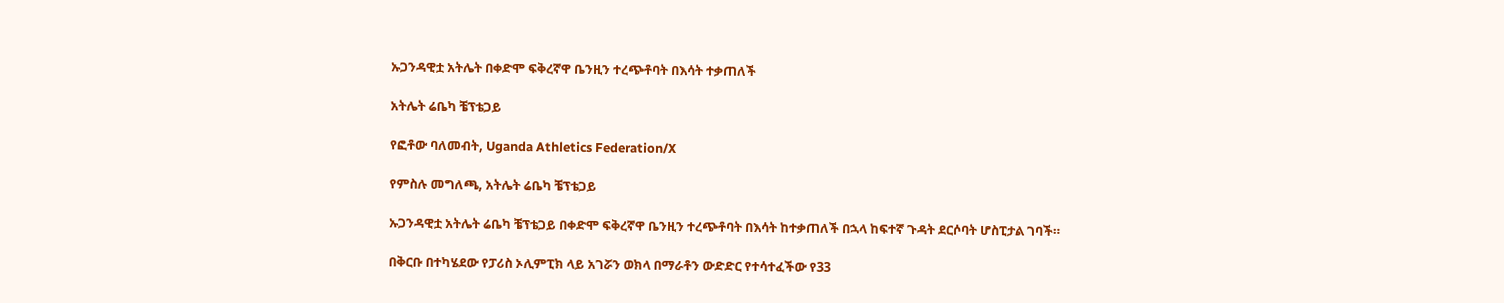ኡጋንዳዊቷ አትሌት በቀድሞ ፍቅረኛዋ ቤንዚን ተረጭቶባት በእሳት ተቃጠለች

አትሌት ሬቤካ ቼፕቴጋይ

የፎቶው ባለመብት, Uganda Athletics Federation/X

የምስሉ መግለጫ, አትሌት ሬቤካ ቼፕቴጋይ

ኡጋንዳዊቷ አትሌት ሬቤካ ቼፕቴጋይ በቀድሞ ፍቅረኛዋ ቤንዚን ተረጭቶባት በእሳት ከተቃጠለች በኋላ ከፍተኛ ጉዳት ደርሶባት ሆስፒታል ገባች።

በቅርቡ በተካሄደው የፓሪስ ኦሊምፒክ ላይ አገሯን ወክላ በማራቶን ውድድር የተሳተፈችው የ33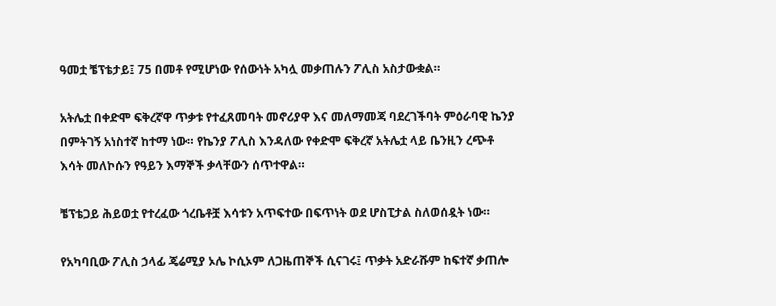ዓመቷ ቼፕቴታይ፤ 75 በመቶ የሚሆነው የሰውነት አካሏ መቃጠሉን ፖሊስ አስታውቋል።

አትሌቷ በቀድሞ ፍቅረኛዋ ጥቃቱ የተፈጸመባት መኖሪያዋ እና መለማመጃ ባደረገችባት ምዕራባዊ ኬንያ በምትገኝ አነስተኛ ከተማ ነው። የኬንያ ፖሊስ እንዳለው የቀድሞ ፍቅረኛ አትሌቷ ላይ ቤንዚን ረጭቶ እሳት መለኮሱን የዓይን እማኞች ቃላቸውን ሰጥተዋል።

ቼፕቴጋይ ሕይወቷ የተረፈው ጎረቤቶቿ እሳቱን አጥፍተው በፍጥነት ወደ ሆስፒታል ስለወሰዷት ነው።

የአካባቢው ፖሊስ ኃላፊ ጄሬሚያ ኦሌ ኮሲኦም ለጋዜጠኞች ሲናገሩ፤ ጥቃት አድራሹም ከፍተኛ ቃጠሎ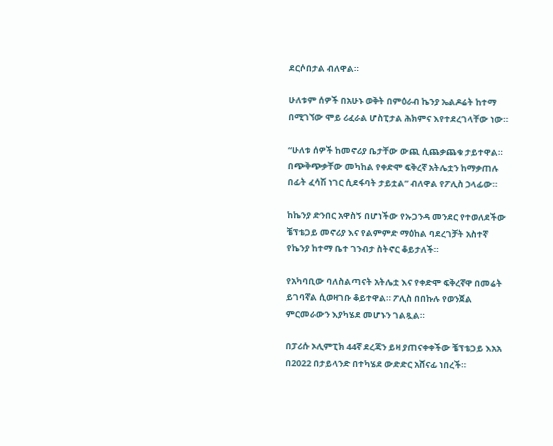ደርሶበታል ብለዋል።

ሁለቱም ሰዎች በአሁኑ ወቅት በምዕራብ ኬንያ ኤልዶሬት ከተማ በሚገኘው ሞይ ሪፈራል ሆስፒታል ሕክምና እየተደረገላቸው ነው።

“ሁለቱ ሰዎች ከመኖሪያ ቤታቸው ውጪ ሲጨቃጨቁ ታይተዋል። በጭቅጭቃቸው መካከል የቀድሞ ፍቅረኛ አትሌቷን ከማቃጠሉ በፊት ፈሳሽ ነገር ሲደፋባት ታይቷል” ብለዋል የፖሊስ ኃላፊው።

ከኬንያ ድንበር አዋስኝ በሆነችው የኡጋንዳ መንደር የተወለደችው ቼፕቴጋይ መኖሪያ እና የልምምድ ማዕከል ባደረገቻት አስተኛ የኬንያ ከተማ ቤተ ገንብታ ስትኖር ቆይታለች።

የአካባቢው ባለስልጣናት አትሌቷ እና የቀድሞ ፍቅረኛዋ በመሬት ይገባኛል ሲወዛገቡ ቆይተዋል። ፖሊስ በበኩሉ የወንጀል ምርመራውን እያካሄደ መሆኑን ገልጿል።

በፓሪሱ ኦሊምፒክ 44ኛ ደረጃን ይዛ ያጠናቀቀችው ቼፕቴጋይ እአአ በ2022 በታይላንድ በተካሄደ ውድድር አሸናፊ ነበረች።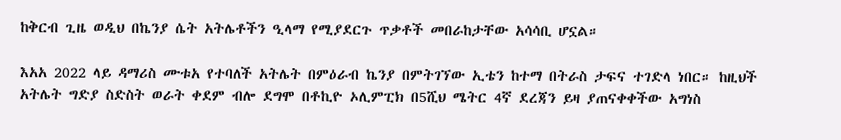ከቅርብ ጊዜ ወዲህ በኬንያ ሴት አትሌቶችን ዒላማ የሚያደርጉ ጥቃቶች መበራከታቸው አሳሳቢ ሆኗል።

እአአ 2022 ላይ ዳማሪስ ሙቱአ የተባለች አትሌት በምዕራብ ኬንያ በምትገኘው ኢቴን ከተማ በትራስ ታፍና ተገድላ ነበር። ከዚህች አትሌት ግድያ ስድስት ወራት ቀደም ብሎ ደግሞ በቶኪዮ ኦሊምፒክ በ5ሺህ ሜትር 4ኛ ደረጃን ይዛ ያጠናቀቀችው አግነስ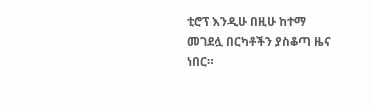ቲሮፕ እንዲሁ በዚሁ ከተማ መገደሏ በርካቶችን ያስቆጣ ዜና ነበር።